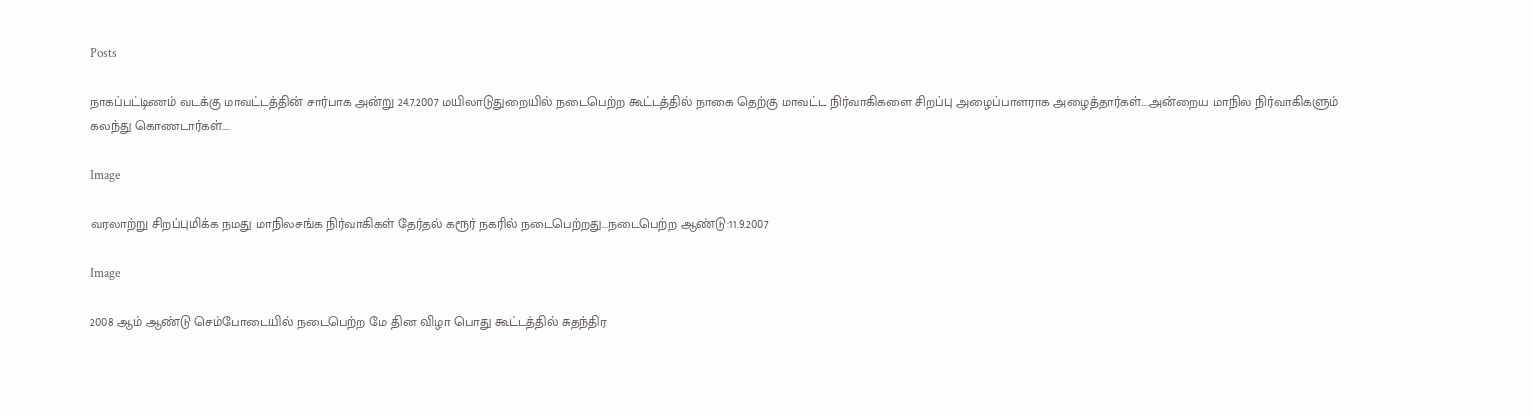Posts

நாகப்பட்டிணம் வடக்கு மாவட்டத்தின் சார்பாக அன்று 24.7.2007 மயிலாடுதுறையில் நடைபெற்ற கூட்டத்தில் நாகை தெற்கு மாவட்ட நிர்வாகிகளை சிறப்பு அழைப்பாளராக அழைத்தார்கள்....அன்றைய மாநில நிர்வாகிகளும் கலந்து கொணடார்கள்....

Image

வரலாற்று சிறப்புமிக்க நமது மாநிலசங்க நிர்வாகிகள் தேர்தல் கரூர் நகரில் நடைபெற்றது...நடைபெற்ற ஆண்டு:11.9.2007

Image

2008 ஆம் ஆண்டு செம்போடையில் நடைபெற்ற மே தின விழா பொது கூட்டத்தில் சுதந்திர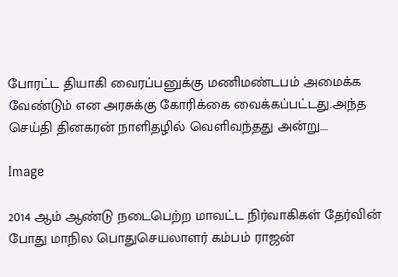போரட்ட தியாகி வைரப்பனுக்கு மணிமண்டபம் அமைக்க வேண்டும் என அரசுக்கு கோரிக்கை வைக்கப்பட்டது.அந்த செய்தி தினகரன் நாளிதழில் வெளிவந்தது அன்று....

Image

2014 ஆம் ஆண்டு நடைபெற்ற மாவட்ட நிர்வாகிகள் தேர்வின் போது மாநில பொதுசெயலாளர் கம்பம் ராஜன்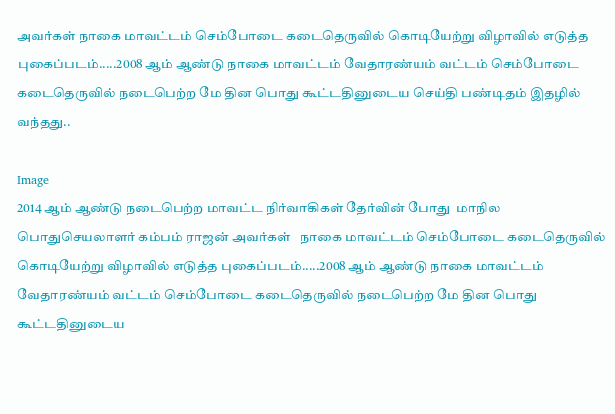அவர்கள் நாகை மாவட்டம் செம்போடை கடைதெருவில் கொடியேற்று விழாவில் எடுத்த புகைப்படம்.....2008 ஆம் ஆண்டு நாகை மாவட்டம் வேதாரண்யம் வட்டம் செம்போடை கடைதெருவில் நடைபெற்ற மே தின பொது கூட்டதினுடைய செய்தி பண்டிதம் இதழில் வந்தது..

Image
2014 ஆம் ஆண்டு நடைபெற்ற மாவட்ட நிர்வாகிகள் தேர்வின் போது  மாநில பொதுசெயலாளர் கம்பம் ராஜன் அவர்கள்   நாகை மாவட்டம் செம்போடை கடைதெருவில் கொடியேற்று விழாவில் எடுத்த புகைப்படம்.....2008 ஆம் ஆண்டு நாகை மாவட்டம் வேதாரண்யம் வட்டம் செம்போடை கடைதெருவில் நடைபெற்ற மே தின பொது கூட்டதினுடைய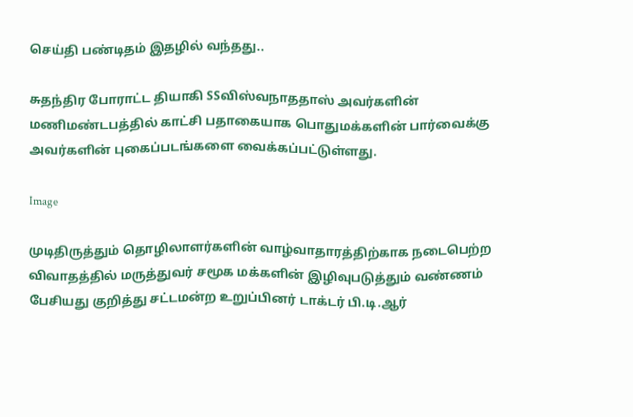செய்தி பண்டிதம் இதழில் வந்தது..

சுதந்திர போராட்ட தியாகி SSவிஸ்வநாததாஸ் அவர்களின் மணிமண்டபத்தில் காட்சி பதாகையாக பொதுமக்களின் பார்வைக்கு அவர்களின் புகைப்படங்களை வைக்கப்பட்டுள்ளது.

Image

முடிதிருத்தும் தொழிலாளர்களின் வாழ்வாதாரத்திற்காக நடைபெற்ற விவாதத்தில் மருத்துவர் சமூக மக்களின் இழிவுபடுத்தும் வண்ணம் பேசியது குறித்து சட்டமன்ற உறுப்பினர் டாக்டர் பி.டி.ஆர்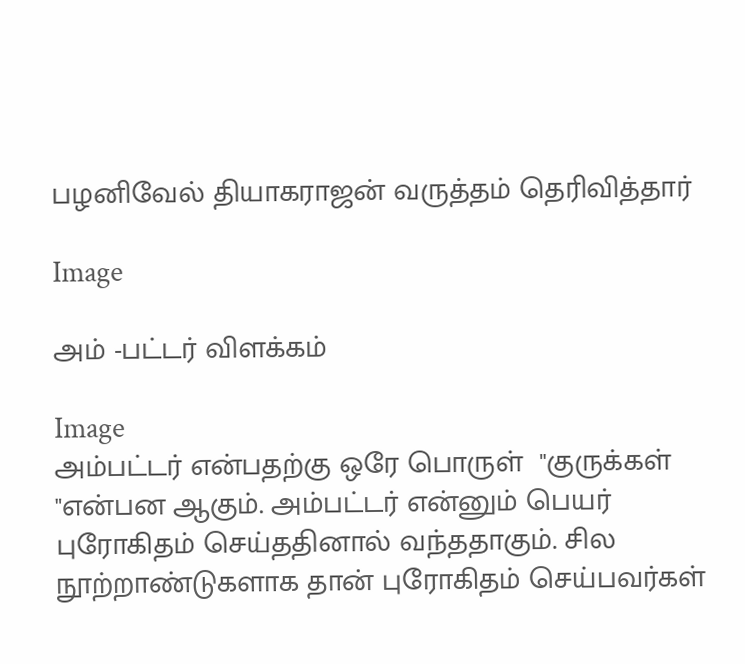பழனிவேல் தியாகராஜன் வருத்தம் தெரிவித்தார்

Image

அம் -பட்டர் விளக்கம்

Image
அம்பட்டர் என்பதற்கு ஒரே பொருள்  "குருக்கள் "என்பன ஆகும். அம்பட்டர் என்னும் பெயர் புரோகிதம் செய்ததினால் வந்ததாகும். சில நூற்றாண்டுகளாக தான் புரோகிதம் செய்பவர்கள்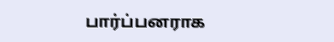பார்ப்பனராக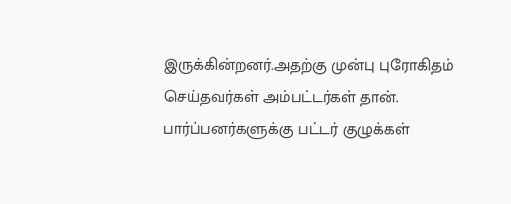இருக்கின்றனர்.அதற்கு முன்பு புரோகிதம் செய்தவர்கள் அம்பட்டர்கள் தான்.  பார்ப்பனர்களுக்கு பட்டர் குழுக்கள்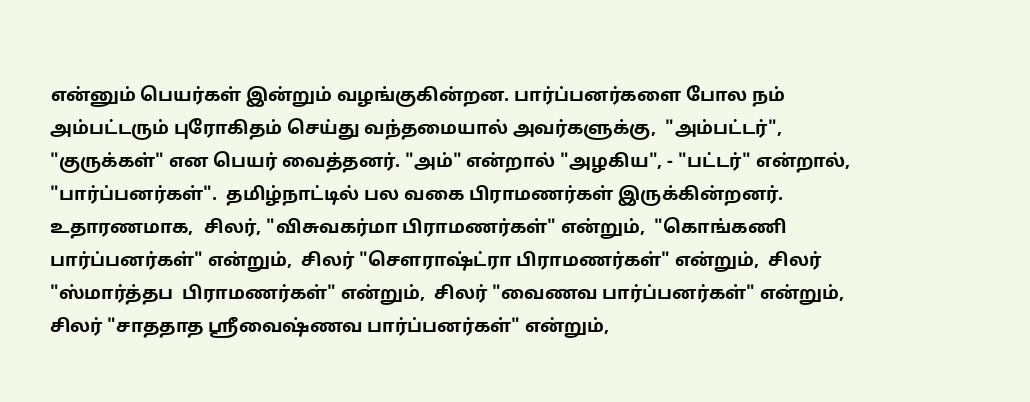என்னும் பெயர்கள் இன்றும் வழங்குகின்றன. பார்ப்பனர்களை போல நம் அம்பட்டரும் புரோகிதம் செய்து வந்தமையால் அவர்களுக்கு,  "அம்பட்டர்", "குருக்கள்" என பெயர் வைத்தனர். "அம்" என்றால் "அழகிய", - "பட்டர்" என்றால், "பார்ப்பனர்கள்".  தமிழ்நாட்டில் பல வகை பிராமணர்கள் இருக்கின்றனர். உதாரணமாக,  சிலர், "விசுவகர்மா பிராமணர்கள்" என்றும்,  "கொங்கணி பார்ப்பனர்கள்" என்றும்,  சிலர் "சௌராஷ்ட்ரா பிராமணர்கள்" என்றும்,  சிலர் "ஸ்மார்த்தப  பிராமணர்கள்" என்றும்,  சிலர் "வைணவ பார்ப்பனர்கள்" என்றும்,  சிலர் "சாததாத ஸ்ரீவைஷ்ணவ பார்ப்பனர்கள்" என்றும்,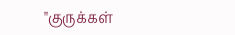"குருக்கள்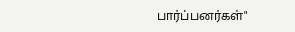பார்ப்பனர்கள்"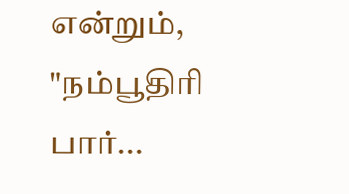என்றும்,  "நம்பூதிரி பார்...